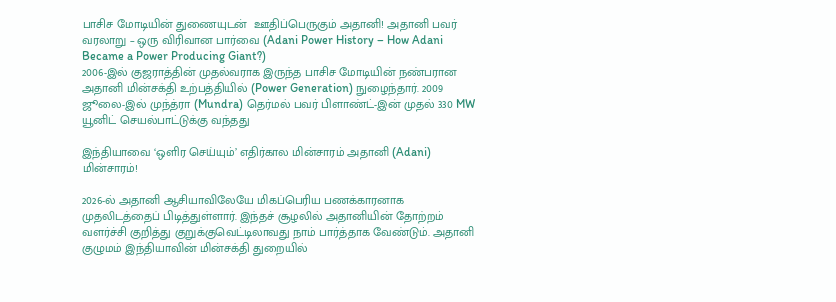பாசிச மோடியின் துணையுடன்  ஊதிப்பெருகும் அதானி! அதானி பவர் வரலாறு – ஒரு விரிவான பார்வை (Adani Power History – How Adani Became a Power Producing Giant?)
2006-இல் குஜராத்தின் முதல்வராக இருந்த பாசிச மோடியின் நண்பரான அதானி மின்சக்தி உற்பத்தியில் (Power Generation) நுழைந்தார். 2009 ஜூலை-இல் முந்த்ரா (Mundra) தெர்மல் பவர் பிளாண்ட்-இன் முதல் 330 MW யூனிட் செயல்பாட்டுக்கு வந்தது

இந்தியாவை ‘ஒளிர செய்யும்’ எதிர்கால மின்சாரம் அதானி (Adani) மின்சாரம்!

2026-ல் அதானி ஆசியாவிலேயே மிகப்பெரிய பணக்காரனாக முதலிடத்தைப் பிடித்துள்ளார். இந்தச் சூழலில் அதானியின் தோற்றம் வளர்ச்சி குறித்து குறுக்குவெட்டிலாவது நாம் பார்த்தாக வேண்டும். அதானி குழுமம் இந்தியாவின் மின்சக்தி துறையில்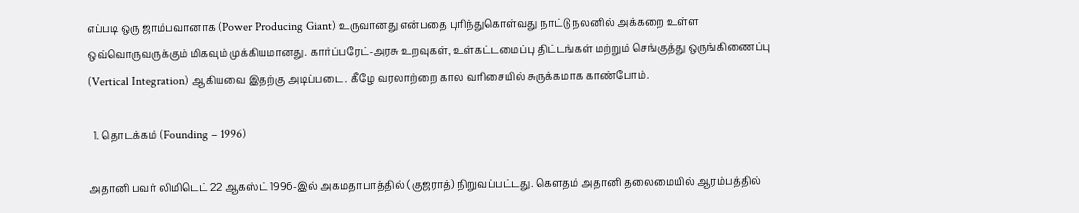எப்படி ஒரு ஜாம்பவானாக (Power Producing Giant) உருவானது என்பதை புரிந்துகொள்வது நாட்டு நலனில் அக்கறை உள்ள ஒவ்வொருவருக்கும் மிகவும் முக்கியமானது. கார்ப்பரேட்-அரசு உறவுகள், உள்கட்டமைப்பு திட்டங்கள் மற்றும் செங்குத்து ஒருங்கிணைப்பு (Vertical Integration) ஆகியவை இதற்கு அடிப்படை. கீழே வரலாற்றை கால வரிசையில் சுருக்கமாக காண்போம்.

  1. தொடக்கம் (Founding – 1996)

அதானி பவர் லிமிடெட் 22 ஆகஸ்ட் 1996-இல் அகமதாபாத்தில் (குஜராத்) நிறுவப்பட்டது. கௌதம் அதானி தலைமையில் ஆரம்பத்தில்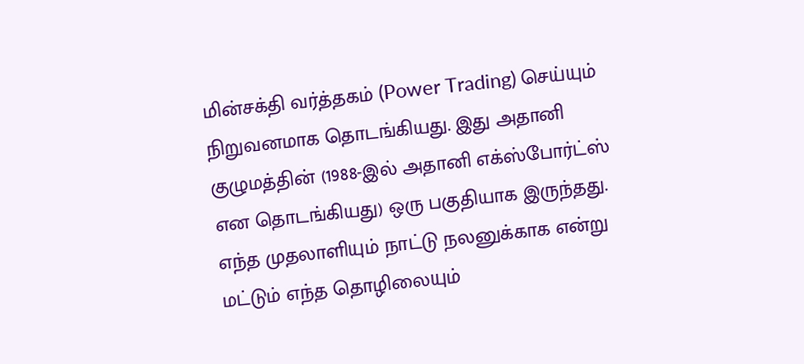மின்சக்தி வர்த்தகம் (Power Trading) செய்யும் நிறுவனமாக தொடங்கியது. இது அதானி குழுமத்தின் (1988-இல் அதானி எக்ஸ்போர்ட்ஸ் என தொடங்கியது) ஒரு பகுதியாக இருந்தது. எந்த முதலாளியும் நாட்டு நலனுக்காக என்று மட்டும் எந்த தொழிலையும்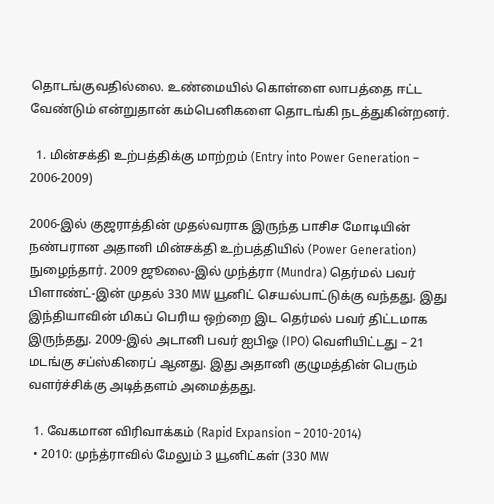தொடங்குவதில்லை. உண்மையில் கொள்ளை லாபத்தை ஈட்ட வேண்டும் என்றுதான் கம்பெனிகளை தொடங்கி நடத்துகின்றனர்.

  1. மின்சக்தி உற்பத்திக்கு மாற்றம் (Entry into Power Generation – 2006-2009)

2006-இல் குஜராத்தின் முதல்வராக இருந்த பாசிச மோடியின் நண்பரான அதானி மின்சக்தி உற்பத்தியில் (Power Generation) நுழைந்தார். 2009 ஜூலை-இல் முந்த்ரா (Mundra) தெர்மல் பவர் பிளாண்ட்-இன் முதல் 330 MW யூனிட் செயல்பாட்டுக்கு வந்தது. இது இந்தியாவின் மிகப் பெரிய ஒற்றை இட தெர்மல் பவர் திட்டமாக இருந்தது. 2009-இல் அடானி பவர் ஐபிஓ (IPO) வெளியிட்டது – 21 மடங்கு சப்ஸ்கிரைப் ஆனது. இது அதானி குழுமத்தின் பெரும் வளர்ச்சிக்கு அடித்தளம் அமைத்தது.

  1. வேகமான விரிவாக்கம் (Rapid Expansion – 2010-2014)
  • 2010: முந்த்ராவில் மேலும் 3 யூனிட்கள் (330 MW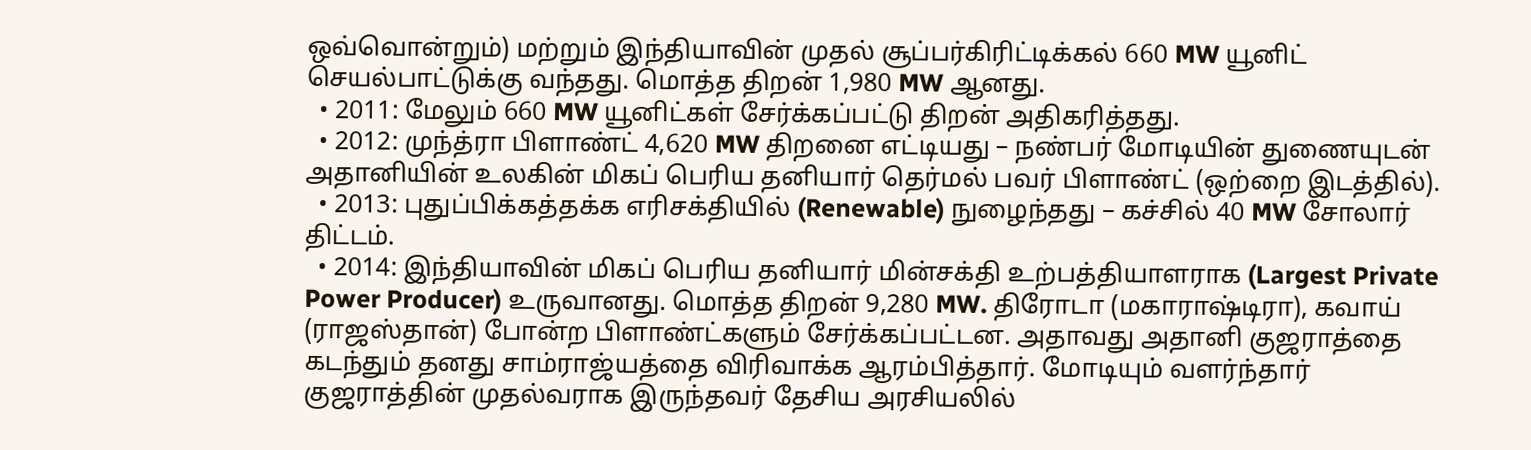ஒவ்வொன்றும்) மற்றும் இந்தியாவின் முதல் சூப்பர்கிரிட்டிக்கல் 660 MW யூனிட் செயல்பாட்டுக்கு வந்தது. மொத்த திறன் 1,980 MW ஆனது.
  • 2011: மேலும் 660 MW யூனிட்கள் சேர்க்கப்பட்டு திறன் அதிகரித்தது.
  • 2012: முந்த்ரா பிளாண்ட் 4,620 MW திறனை எட்டியது – நண்பர் மோடியின் துணையுடன் அதானியின் உலகின் மிகப் பெரிய தனியார் தெர்மல் பவர் பிளாண்ட் (ஒற்றை இடத்தில்).
  • 2013: புதுப்பிக்கத்தக்க எரிசக்தியில் (Renewable) நுழைந்தது – கச்சில் 40 MW சோலார் திட்டம்.
  • 2014: இந்தியாவின் மிகப் பெரிய தனியார் மின்சக்தி உற்பத்தியாளராக (Largest Private Power Producer) உருவானது. மொத்த திறன் 9,280 MW. திரோடா (மகாராஷ்டிரா), கவாய் (ராஜஸ்தான்) போன்ற பிளாண்ட்களும் சேர்க்கப்பட்டன. அதாவது அதானி குஜராத்தை கடந்தும் தனது சாம்ராஜ்யத்தை விரிவாக்க ஆரம்பித்தார். மோடியும் வளர்ந்தார் குஜராத்தின் முதல்வராக இருந்தவர் தேசிய அரசியலில்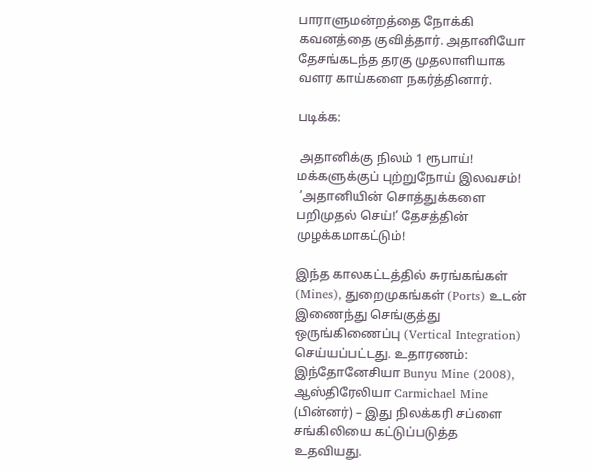பாராளுமன்றத்தை நோக்கி கவனத்தை குவித்தார். அதானியோ தேசங்கடந்த தரகு முதலாளியாக வளர காய்களை நகர்த்தினார்.

படிக்க:

 அதானிக்கு நிலம் 1 ரூபாய்! மக்களுக்குப் புற்றுநோய் இலவசம்!
 ’அதானியின் சொத்துக்களை பறிமுதல் செய்!’ தேசத்தின் முழக்கமாகட்டும்!

இந்த காலகட்டத்தில் சுரங்கங்கள் (Mines), துறைமுகங்கள் (Ports) உடன் இணைந்து செங்குத்து ஒருங்கிணைப்பு (Vertical Integration) செய்யப்பட்டது. உதாரணம்: இந்தோனேசியா Bunyu Mine (2008), ஆஸ்திரேலியா Carmichael Mine (பின்னர்) – இது நிலக்கரி சப்ளை சங்கிலியை கட்டுப்படுத்த உதவியது.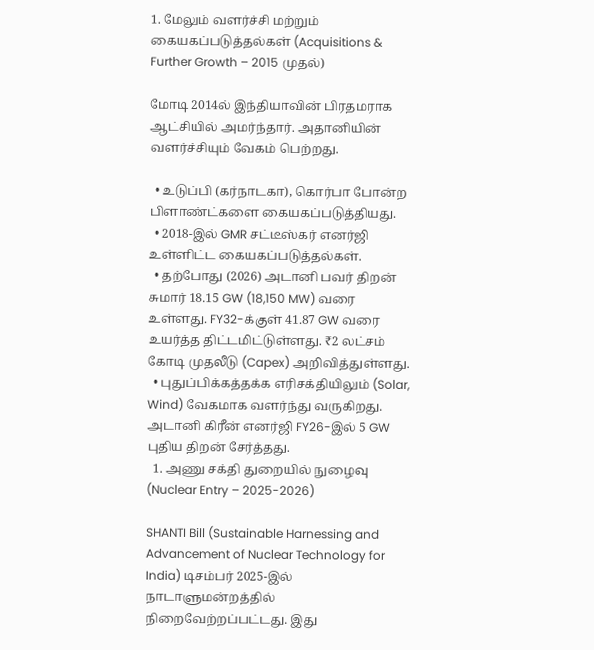1. மேலும் வளர்ச்சி மற்றும் கையகப்படுத்தல்கள் (Acquisitions & Further Growth – 2015 முதல்)

மோடி 2014ல் இந்தியாவின் பிரதமராக ஆட்சியில் அமர்ந்தார். அதானியின் வளர்ச்சியும் வேகம் பெற்றது.

  • உடுப்பி (கர்நாடகா), கொர்பா போன்ற பிளாண்ட்களை கையகப்படுத்தியது.
  • 2018-இல் GMR சட்டீஸ்கர் எனர்ஜி உள்ளிட்ட கையகப்படுத்தல்கள்.
  • தற்போது (2026) அடானி பவர் திறன் சுமார் 18.15 GW (18,150 MW) வரை உள்ளது. FY32-க்குள் 41.87 GW வரை உயர்த்த திட்டமிட்டுள்ளது. ₹2 லட்சம் கோடி முதலீடு (Capex) அறிவித்துள்ளது.
  • புதுப்பிக்கத்தக்க எரிசக்தியிலும் (Solar, Wind) வேகமாக வளர்ந்து வருகிறது. அடானி கிரீன் எனர்ஜி FY26-இல் 5 GW புதிய திறன் சேர்த்தது.
  1. அணு சக்தி துறையில் நுழைவு (Nuclear Entry – 2025-2026)

SHANTI Bill (Sustainable Harnessing and Advancement of Nuclear Technology for India) டிசம்பர் 2025-இல் நாடாளுமன்றத்தில் நிறைவேற்றப்பட்டது. இது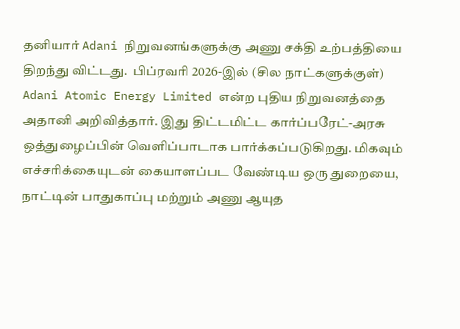தனியார் Adani நிறுவனங்களுக்கு அணு சக்தி உற்பத்தியை திறந்து விட்டது.  பிப்ரவரி 2026-இல் (சில நாட்களுக்குள்) Adani Atomic Energy Limited என்ற புதிய நிறுவனத்தை அதானி அறிவித்தார். இது திட்டமிட்ட கார்ப்பரேட்-அரசு ஒத்துழைப்பின் வெளிப்பாடாக பார்க்கப்படுகிறது. மிகவும் எச்சரிக்கையுடன் கையாளப்பட வேண்டிய ஒரு துறையை, நாட்டின் பாதுகாப்பு மற்றும் அணு ஆயுத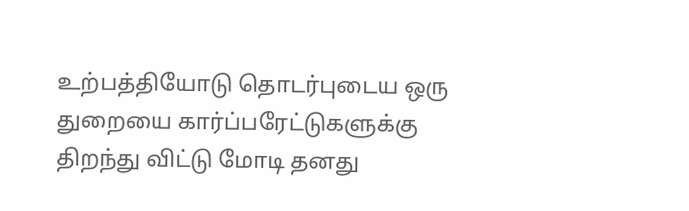உற்பத்தியோடு தொடர்புடைய ஒரு துறையை கார்ப்பரேட்டுகளுக்கு திறந்து விட்டு மோடி தனது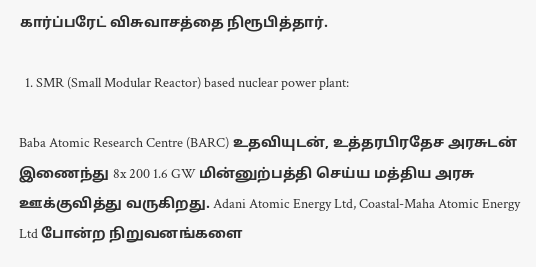கார்ப்பரேட் விசுவாசத்தை நிரூபித்தார்.

  1. SMR (Small Modular Reactor) based nuclear power plant:

Baba Atomic Research Centre (BARC) உதவியுடன், உத்தரபிரதேச அரசுடன் இணைந்து 8x 200 1.6 GW மின்னுற்பத்தி செய்ய மத்திய அரசு ஊக்குவித்து வருகிறது. Adani Atomic Energy Ltd, Coastal-Maha Atomic Energy Ltd போன்ற நிறுவனங்களை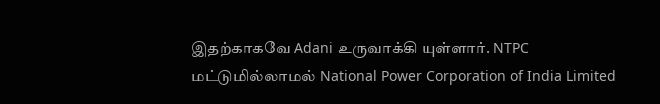இதற்காகவே Adani உருவாக்கி யுள்ளார். NTPC மட்டுமில்லாமல் National Power Corporation of India Limited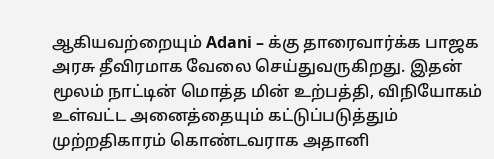ஆகியவற்றையும் Adani – க்கு தாரைவார்க்க பாஜக அரசு தீவிரமாக வேலை செய்துவருகிறது. இதன் மூலம் நாட்டின் மொத்த மின் உற்பத்தி, விநியோகம் உள்வட்ட அனைத்தையும் கட்டுப்படுத்தும் முற்றதிகாரம் கொண்டவராக அதானி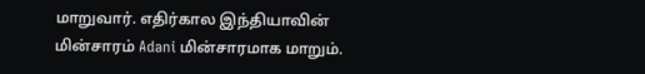மாறுவார். எதிர்கால இந்தியாவின் மின்சாரம் Adani மின்சாரமாக மாறும்.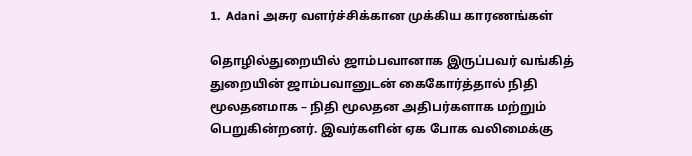1.  Adani அசுர வளர்ச்சிக்கான முக்கிய காரணங்கள்

தொழில்துறையில் ஜாம்பவானாக இருப்பவர் வங்கித் துறையின் ஜாம்பவானுடன் கைகோர்த்தால் நிதி மூலதனமாக – நிதி மூலதன அதிபர்களாக மற்றும் பெறுகின்றனர். இவர்களின் ஏக போக வலிமைக்கு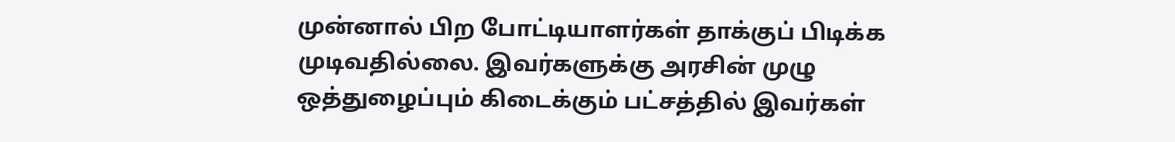முன்னால் பிற போட்டியாளர்கள் தாக்குப் பிடிக்க முடிவதில்லை. இவர்களுக்கு அரசின் முழு ஒத்துழைப்பும் கிடைக்கும் பட்சத்தில் இவர்கள்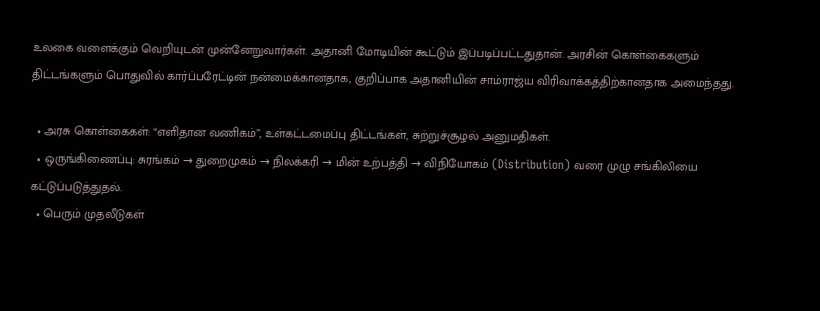உலகை வளைக்கும் வெறியுடன் முன்னேறுவார்கள். அதானி மோடியின் கூட்டும் இப்படிப்பட்டதுதான். அரசின் கொள்கைகளும் திட்டங்களும் பொதுவில் கார்ப்பரேட்டின் நன்மைக்கானதாக, குறிப்பாக அதானியின் சாம்ராஜ்ய விரிவாக்கத்திற்கானதாக அமைந்தது.

  • அரசு கொள்கைகள்: “எளிதான வணிகம்”, உள்கட்டமைப்பு திட்டங்கள், சுற்றுச்சூழல் அனுமதிகள்.
  • ஒருங்கிணைப்பு: சுரங்கம் → துறைமுகம் → நிலக்கரி → மின் உற்பத்தி → விநியோகம் (Distribution) வரை முழு சங்கிலியை கட்டுப்படுத்துதல்.
  • பெரும் முதலீடுகள்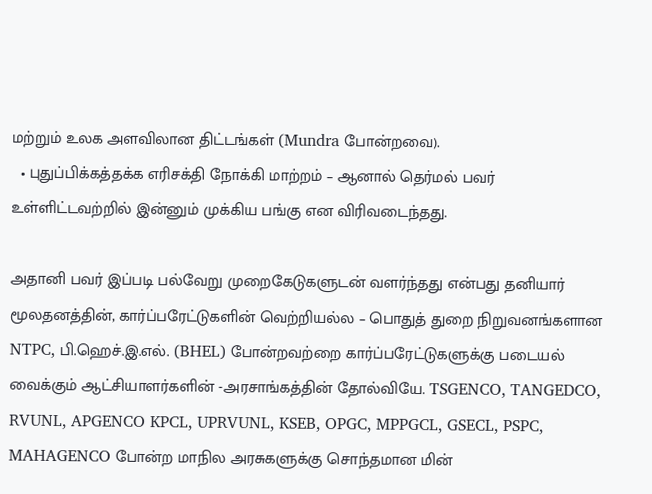மற்றும் உலக அளவிலான திட்டங்கள் (Mundra போன்றவை).
  • புதுப்பிக்கத்தக்க எரிசக்தி நோக்கி மாற்றம் – ஆனால் தெர்மல் பவர் உள்ளிட்டவற்றில் இன்னும் முக்கிய பங்கு என விரிவடைந்தது.

அதானி பவர் இப்படி பல்வேறு முறைகேடுகளுடன் வளர்ந்தது என்பது தனியார் மூலதனத்தின், கார்ப்பரேட்டுகளின் வெற்றியல்ல – பொதுத் துறை நிறுவனங்களான NTPC, பி.ஹெச்.இ.எல். (BHEL) போன்றவற்றை கார்ப்பரேட்டுகளுக்கு படையல் வைக்கும் ஆட்சியாளர்களின் -அரசாங்கத்தின் தோல்வியே. TSGENCO, TANGEDCO, RVUNL, APGENCO KPCL, UPRVUNL, KSEB, OPGC, MPPGCL, GSECL, PSPC, MAHAGENCO போன்ற மாநில அரசுகளுக்கு சொந்தமான மின்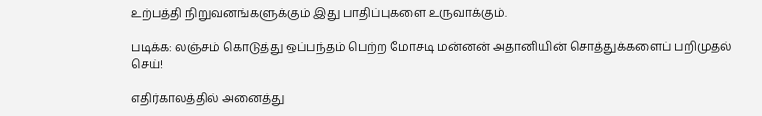உற்பத்தி நிறுவனங்களுக்கும் இது பாதிப்புகளை உருவாக்கும்.

படிக்க: லஞ்சம் கொடுத்து ஒப்பந்தம் பெற்ற மோசடி மன்னன் அதானியின் சொத்துக்களைப் பறிமுதல் செய்!

எதிர்காலத்தில் அனைத்து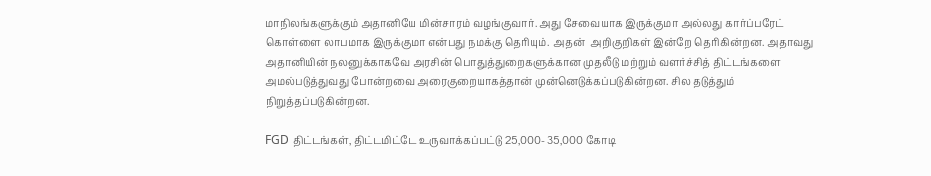மாநிலங்களுக்கும் அதானியே மின்சாரம் வழங்குவார். அது சேவையாக இருக்குமா அல்லது கார்ப்பரேட் கொள்ளை லாபமாக இருக்குமா என்பது நமக்கு தெரியும். அதன்  அறிகுறிகள் இன்றே தெரிகின்றன. அதாவது அதானியின் நலனுக்காகவே அரசின் பொதுத்துறைகளுக்கான முதலீடு மற்றும் வளர்ச்சித் திட்டங்களை அமல்படுத்துவது போன்றவை அரைகுறையாகத்தான் முன்னெடுக்கப்படுகின்றன. சில தடுத்தும் நிறுத்தப்படுகின்றன.

FGD திட்டங்கள், திட்டமிட்டே உருவாக்கப்பட்டு 25,000- 35,000 கோடி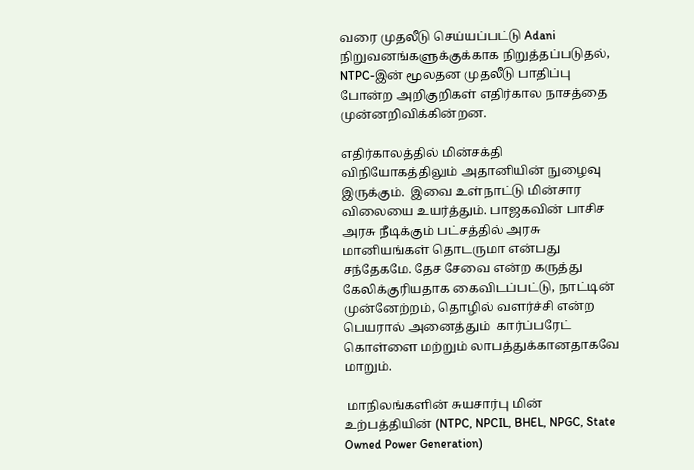வரை முதலீடு செய்யப்பட்டு Adani நிறுவனங்களுக்குக்காக நிறுத்தப்படுதல், NTPC-இன் மூலதன முதலீடு பாதிப்பு போன்ற அறிகுறிகள் எதிர்கால நாசத்தை முன்னறிவிக்கின்றன.

எதிர்காலத்தில் மின்சக்தி விநியோகத்திலும் அதானியின் நுழைவு இருக்கும்.  இவை உள்நாட்டு மின்சார விலையை உயர்த்தும். பாஜகவின் பாசிச அரசு நீடிக்கும் பட்சத்தில் அரசு மானியங்கள் தொடருமா என்பது சந்தேகமே. தேச சேவை என்ற கருத்து கேலிக்குரியதாக கைவிடப்பட்டு, நாட்டின் முன்னேற்றம், தொழில் வளர்ச்சி என்ற பெயரால் அனைத்தும்  கார்ப்பரேட் கொள்ளை மற்றும் லாபத்துக்கானதாகவே மாறும்.

 மாநிலங்களின் சுயசார்பு மின் உற்பத்தியின் (NTPC, NPCIL, BHEL, NPGC, State Owned Power Generation)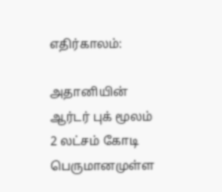எதிர்காலம்:

அதானியின் ஆர்டர் புக் மூலம் 2 லட்சம் கோடி பெருமானமுள்ள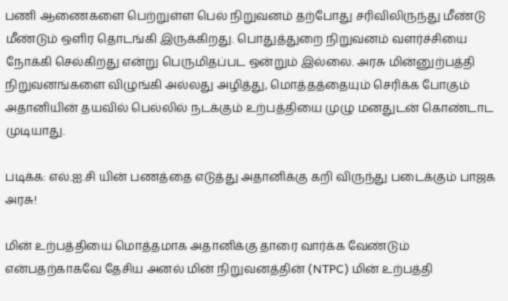பணி ஆணைகளை பெற்றுள்ள பெல் நிறுவனம் தற்போது சரிவிலிருந்து மீண்டு மீண்டும் ஒளிர தொடங்கி இருக்கிறது. பொதுத்துறை நிறுவனம் வளர்ச்சியை நோக்கி செல்கிறது என்று பெருமிதப்பட ஒன்றும் இல்லை. அரசு மின்னுற்பத்தி நிறுவனங்களை விழுங்கி அல்லது அழித்து, மொத்தத்தையும் செரிக்க போகும் அதானியின் தயவில் பெல்லில் நடக்கும் உற்பத்தியை முழு மனதுடன் கொண்டாட முடியாது.

படிக்க: எல்.ஐ.சி யின் பணத்தை எடுத்து அதானிக்கு கறி விருந்து படைக்கும் பாஜக அரசு!

மின் உற்பத்தியை மொத்தமாக அதானிக்கு தாரை வார்க்க வேண்டும் என்பதற்காகவே தேசிய அனல் மின் நிறுவனத்தின் (NTPC) மின் உற்பத்தி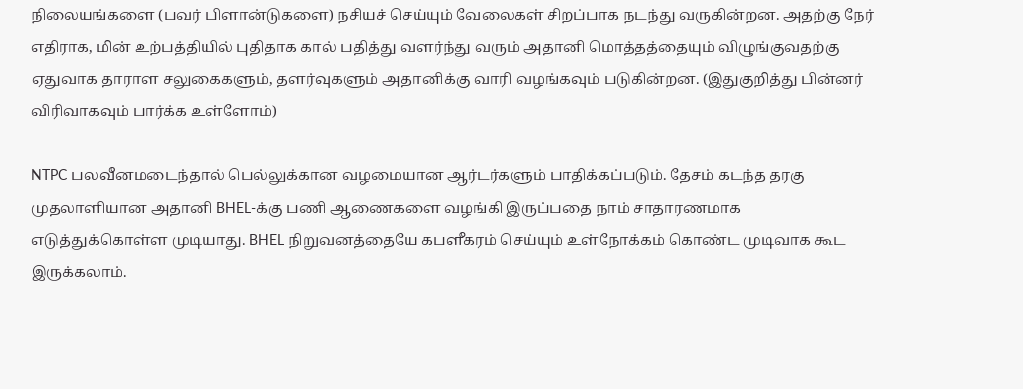நிலையங்களை (பவர் பிளான்டுகளை) நசியச் செய்யும் வேலைகள் சிறப்பாக நடந்து வருகின்றன. அதற்கு நேர் எதிராக, மின் உற்பத்தியில் புதிதாக கால் பதித்து வளர்ந்து வரும் அதானி மொத்தத்தையும் விழுங்குவதற்கு ஏதுவாக தாராள சலுகைகளும், தளர்வுகளும் அதானிக்கு வாரி வழங்கவும் படுகின்றன. (இதுகுறித்து பின்னர் விரிவாகவும் பார்க்க உள்ளோம்)

NTPC பலவீனமடைந்தால் பெல்லுக்கான வழமையான ஆர்டர்களும் பாதிக்கப்படும். தேசம் கடந்த தரகு முதலாளியான அதானி BHEL-க்கு பணி ஆணைகளை வழங்கி இருப்பதை நாம் சாதாரணமாக எடுத்துக்கொள்ள முடியாது. BHEL நிறுவனத்தையே கபளீகரம் செய்யும் உள்நோக்கம் கொண்ட முடிவாக கூட இருக்கலாம்.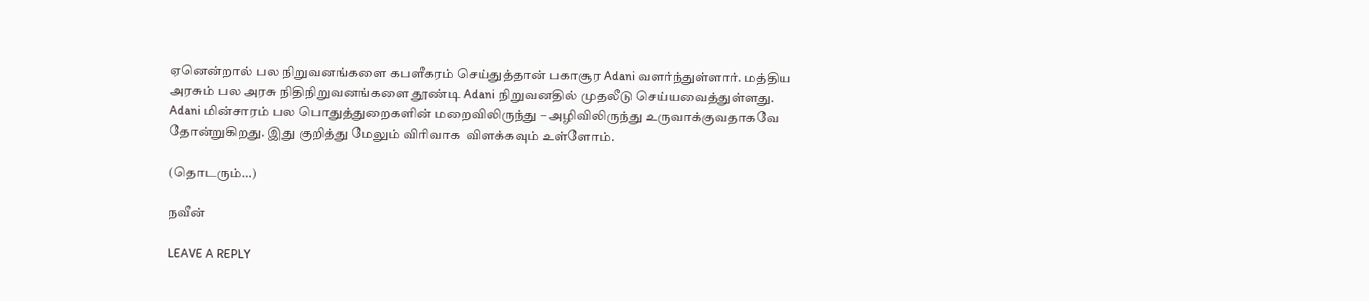ஏனென்றால் பல நிறுவனங்களை கபளீகரம் செய்துத்தான் பகாசூர Adani வளர்ந்துள்ளார். மத்திய அரசும் பல அரசு நிதிநிறுவனங்களை தூண்டி Adani நிறுவனதில் முதலீடு செய்யவைத்துள்ளது. Adani மின்சாரம் பல பொதுத்துறைகளின் மறைவிலிருந்து – அழிவிலிருந்து உருவாக்குவதாகவே தோன்றுகிறது. இது குறித்து மேலும் விரிவாக  விளக்கவும் உள்ளோம்.

(தொடரும்…)

நவீன்

LEAVE A REPLY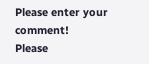Please enter your comment!
Please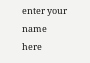enter your name here